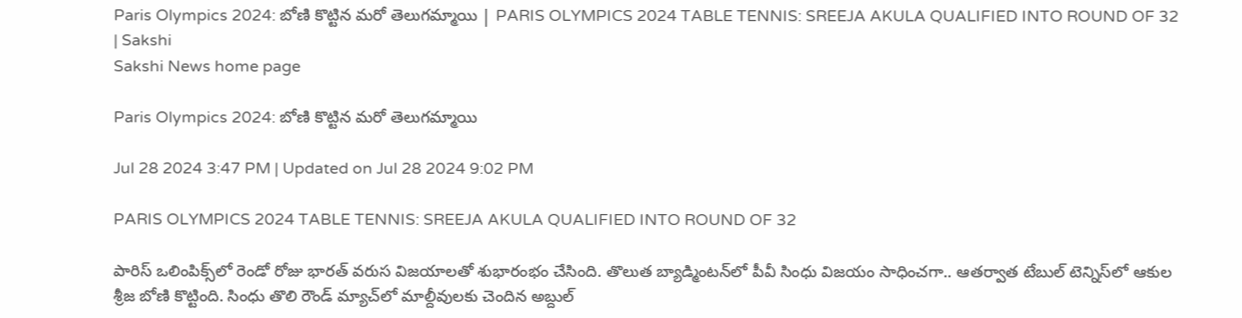Paris Olympics 2024: బోణి కొట్టిన మరో తెలుగమ్మాయి | PARIS OLYMPICS 2024 TABLE TENNIS: SREEJA AKULA QUALIFIED INTO ROUND OF 32 | Sakshi
Sakshi News home page

Paris Olympics 2024: బోణి కొట్టిన మరో తెలుగమ్మాయి

Jul 28 2024 3:47 PM | Updated on Jul 28 2024 9:02 PM

PARIS OLYMPICS 2024 TABLE TENNIS: SREEJA AKULA QUALIFIED INTO ROUND OF 32

పారిస్‌ ఒలింపిక్స్‌లో రెండో రోజు భారత్‌ వరుస విజయాలతో శుభారంభం చేసింది. తొలుత బ్యాడ్మింటన్‌లో పీవీ సింధు విజయం సాధించగా.. ఆతర్వాత టేబుల్‌ టెన్నిస్‌లో ఆకుల శ్రీజ బోణి కొట్టింది. సింధు తొలి రౌండ్‌ మ్యాచ్‌లో మాల్దీవులకు చెందిన అబ్దుల్‌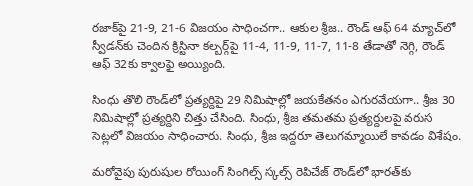రజాక్‌పై 21-9, 21-6 విజయం సాధించగా.. ఆకుల శ్రీజ.. రౌండ్‌ ఆఫ్‌ 64 మ్యాచ్‌లో స్వీడన్‌కు చెందిన క్రిస్టినా కల్బర్గ్‌పై 11-4, 11-9, 11-7, 11-8 తేడాతో నెగ్గి, రౌండ్‌ ఆఫ్‌ 32కు క్వాలఫై అయ్యింది.

సింధు తొలి రౌండ్‌లో ప్రత్యర్దిపై 29 నిమిషాల్లో జయకేతనం ఎగురవేయగా.. శ్రీజ 30 నిమిషాల్లో ప్రత్యర్దిని చిత్తు చేసింది. సింధు, శ్రీజ తమతమ ప్రత్యర్దులపై వరుస సెట్లలో విజయం సాధించారు. సింధు, శ్రీజ ఇద్దరూ తెలుగమ్మాయిలే కావడం విశేషం.

మరోవైపు పురుషుల రోయింగ్‌ సింగిల్స్‌ స్కల్స్‌ రెపిచేజ్‌ రౌండ్‌లో భారత్‌కు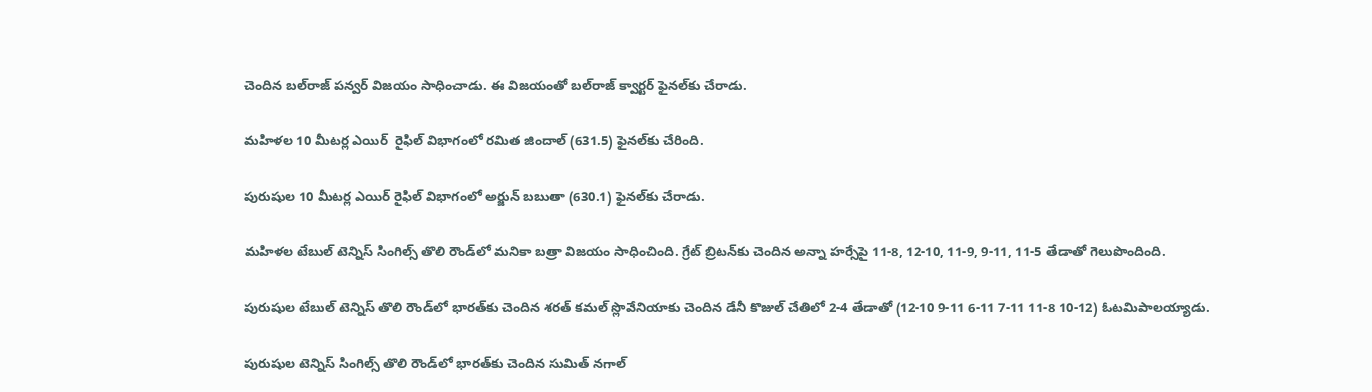చెందిన బల్‌రాజ్‌ పన్వర్‌ విజయం సాధించాడు. ఈ విజయంతో బల్‌రాజ్‌ క్వార్టర్‌ ఫైనల్‌కు చేరాడు.

మహిళల 10 మీటర్ల ఎయిర్‌  రైఫిల్‌ విభాగంలో రమిత జిందాల్‌ (631.5) ఫైనల్‌కు చేరింది.

పురుషుల 10 మీటర్ల ఎయిర్‌ రైఫిల్‌ విభాగంలో అర్జున్‌ బబుతా (630.1) ఫైనల్‌కు చేరాడు.

మహిళల టేబుల్‌ టెన్నిస్‌ సింగిల్స్‌ తొలి రౌండ్‌లో మనికా బత్రా విజయం సాధించింది. గ్రేట్‌ బ్రిటన్‌కు చెందిన అన్నా హర్సేపై 11-8, 12-10, 11-9, 9-11, 11-5 తేడాతో గెలుపొందింది.

పురుషుల టేబుల్‌ టెన్నిస్‌ తొలి రౌండ్‌లో భారత్‌కు చెందిన శరత్‌ కమల్‌ స్లొవేనియాకు చెందిన డేనీ కొజుల్‌ చేతిలో 2-4 తేడాతో (12-10 9-11 6-11 7-11 11-8 10-12) ఓటమిపాలయ్యాడు.

పురుషుల టెన్నిస్‌ సింగిల్స్‌ తొలి రౌండ్‌లో భారత్‌కు చెందిన సుమిత్‌ నగాల్‌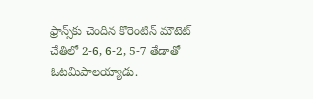ఫ్రాన్స్‌కు చెందిన కొరెంటిన్‌ మౌటెట్‌ చేతిలో 2-6, 6-2, 5-7 తేడాతో ఓటమిపాలయ్యాడు.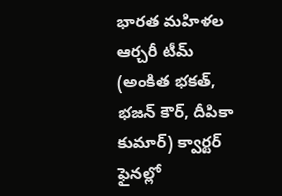భారత మహిళల ఆర్చరీ టీమ్‌ (అంకిత భకత్‌, భజన్‌ కౌర్‌, దీపికా కుమార్‌) క్వార్టర్‌ ఫైనల్లో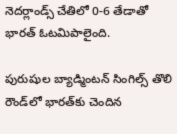నెదర్లాండ్స్‌ చేతిలో 0-6 తేడాతో భారత్‌ ఓటమిపాలైంది.

పురుషుల బ్యాడ్మింటన్‌ సింగిల్స్‌ తొలి రౌండ్‌లో భారత్‌కు చెందిన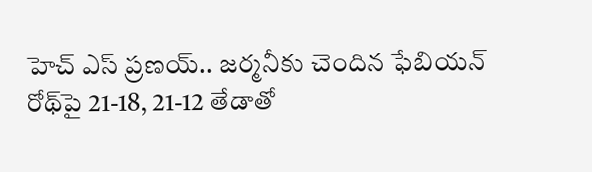హెచ్‌ ఎస్‌ ప్రణయ్‌.. జర్మనీకు చెందిన ఫేబియన్‌ రోథ్‌పై 21-18, 21-12 తేడాతో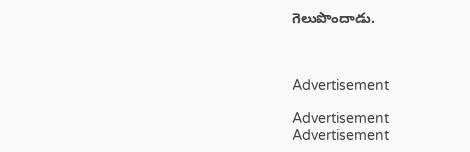గెలుపొందాడు.



Advertisement

Advertisement
Advertisement